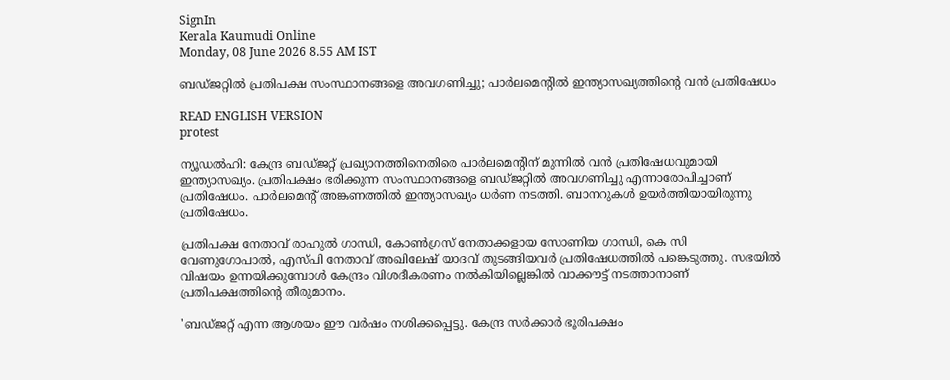SignIn
Kerala Kaumudi Online
Monday, 08 June 2026 8.55 AM IST

ബഡ്‌ജറ്റിൽ പ്രതിപക്ഷ സംസ്ഥാനങ്ങളെ അവഗണിച്ചു; പാർലമെന്റിൽ ഇന്ത്യാസഖ്യത്തിന്റെ വൻ പ്രതിഷേധം

READ ENGLISH VERSION
protest

ന്യൂഡൽഹി: കേന്ദ്ര ബഡ്‌ജറ്റ് പ്രഖ്യാനത്തിനെതിരെ പാർലമെന്റിന് മുന്നിൽ വൻ പ്രതിഷേധവുമായി ഇന്ത്യാസഖ്യം. പ്രതിപക്ഷം ഭരിക്കുന്ന സംസ്ഥാനങ്ങളെ ബഡ്‌ജറ്റിൽ അവഗണിച്ചു എന്നാരോപിച്ചാണ് പ്രതിഷേധം. പാർലമെന്റ് അങ്കണത്തിൽ ഇന്ത്യാസഖ്യം ധർണ നടത്തി. ബാനറുകൾ ഉയർത്തിയായിരുന്നു പ്രതിഷേധം.

പ്രതിപക്ഷ നേതാവ് രാഹുൽ ഗാന്ധി, കോൺഗ്രസ് നേതാക്കളായ സോണിയ ഗാന്ധി, കെ സി വേണുഗോപാൽ, എസ്‌പി നേതാവ് അഖിലേഷ് യാദവ് തുടങ്ങിയവർ പ്രതിഷേധത്തിൽ പങ്കെടുത്തു. സഭയിൽ വിഷയം ഉന്നയിക്കുമ്പോൾ കേന്ദ്രം വിശദീകരണം നൽകിയില്ലെങ്കിൽ വാക്കൗട്ട് നടത്താനാണ് പ്രതിപക്ഷത്തിന്റെ തീരുമാനം.

'ബഡ്‌ജറ്റ് എന്ന ആശയം ഈ വർഷം നശിക്കപ്പെട്ടു. കേന്ദ്ര സർക്കാർ ഭൂരിപക്ഷം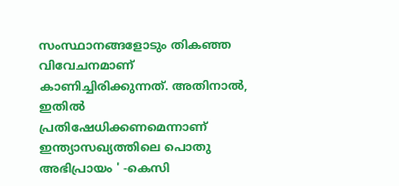സംസ്ഥാനങ്ങളോടും തികഞ്ഞ വിവേചനമാണ് കാണിച്ചിരിക്കുന്നത്. അതിനാൽ, ഇതിൽ പ്രതിഷേധിക്കണമെന്നാണ് ഇന്ത്യാസഖ്യത്തിലെ പൊതു അഭിപ്രായം ' -കെസി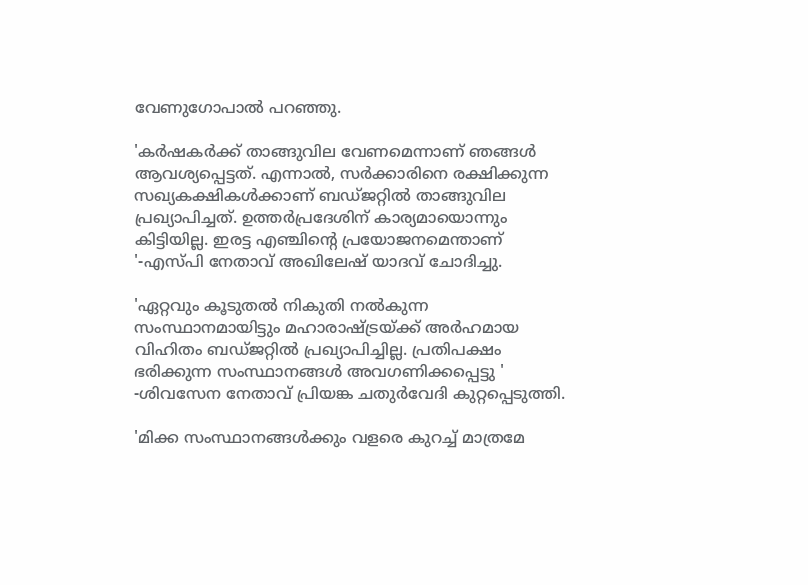വേണുഗോപാൽ പറഞ്ഞു.

'കർഷകർക്ക് താങ്ങുവില വേണമെന്നാണ് ഞങ്ങൾ ആവശ്യപ്പെട്ടത്. എന്നാൽ, സർക്കാരിനെ രക്ഷിക്കുന്ന സഖ്യകക്ഷികൾക്കാണ് ബഡ്‌ജറ്റിൽ താങ്ങുവില പ്രഖ്യാപിച്ചത്. ഉത്തർപ്രദേശിന് കാര്യമായൊന്നും കിട്ടിയില്ല. ഇരട്ട എഞ്ചിന്റെ പ്രയോജനമെന്താണ് '-എസ്‌പി നേതാവ് അഖിലേഷ് യാദവ് ചോദിച്ചു.

'ഏറ്റവും കൂടുതൽ നികുതി നൽകുന്ന സംസ്ഥാനമായിട്ടും മഹാരാഷ്ട്രയ്ക്ക് അർഹമായ വിഹിതം ബഡ്‌ജറ്റിൽ പ്രഖ്യാപിച്ചില്ല. പ്രതിപക്ഷം ഭരിക്കുന്ന സംസ്ഥാനങ്ങൾ അവഗണിക്കപ്പെട്ടു ' -ശിവസേന നേതാവ് പ്രിയങ്ക ചതുർവേദി കുറ്റപ്പെടുത്തി.

'മിക്ക സംസ്ഥാനങ്ങൾക്കും വളരെ കുറച്ച് മാത്രമേ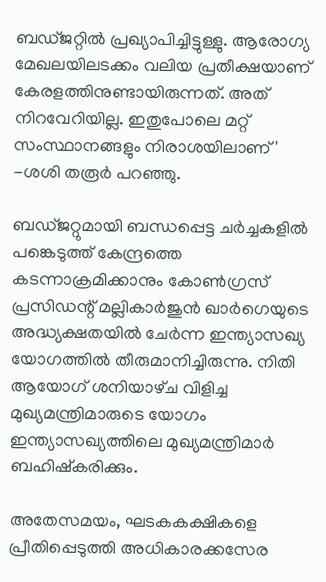ബഡ്‌ജറ്റിൽ പ്രഖ്യാപിച്ചിട്ടുള്ളു. ആരോഗ്യ മേഖലയിലടക്കം വലിയ പ്രതീക്ഷയാണ് കേരളത്തിനുണ്ടായിരുന്നത്. അത് നിറവേറിയില്ല. ഇതുപോലെ മറ്റ് സംസ്ഥാനങ്ങളും നിരാശയിലാണ് ' -ശശി തരൂർ പറഞ്ഞു.

ബഡ്‌ജറ്റുമായി ബന്ധപ്പെട്ട ചർച്ചകളിൽ പങ്കെടുത്ത് കേന്ദ്രത്തെ കടന്നാക്രമിക്കാനും കോൺഗ്രസ് പ്രസിഡന്റ് മല്ലികാർജുൻ ഖാർഗെയുടെ അദ്ധ്യക്ഷതയിൽ ചേർന്ന ഇന്ത്യാസഖ്യ യോഗത്തിൽ തീരുമാനിച്ചിരുന്നു. നിതി ആയോഗ് ശനിയാഴ്‌ച വിളിച്ച മുഖ്യമന്ത്രിമാരുടെ യോഗം ഇന്ത്യാസഖ്യത്തിലെ മുഖ്യമന്ത്രിമാർ ബഹിഷ്‌കരിക്കും.

അതേസമയം, ഘടകകക്ഷികളെ പ്രീതിപ്പെടുത്തി അധികാരക്കസേര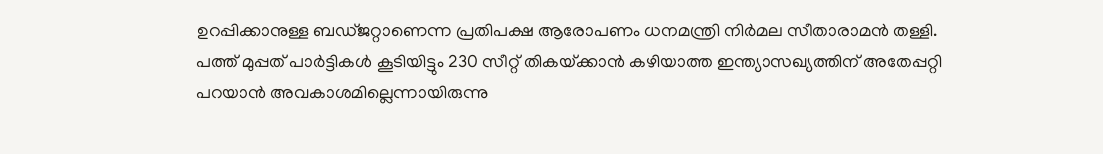ഉറപ്പിക്കാനുള്ള ബഡ്‌ജറ്റാണെന്ന പ്രതിപക്ഷ ആരോപണം ധനമന്ത്രി നിർമല സീതാരാമൻ തള്ളി. പത്ത് മുപ്പത് പാർട്ടികൾ കൂടിയിട്ടും 230 സീറ്റ് തികയ്‌ക്കാൻ കഴിയാത്ത ഇന്ത്യാസഖ്യത്തിന് അതേപ്പറ്റി പറയാൻ അവകാശമില്ലെന്നായിരുന്നു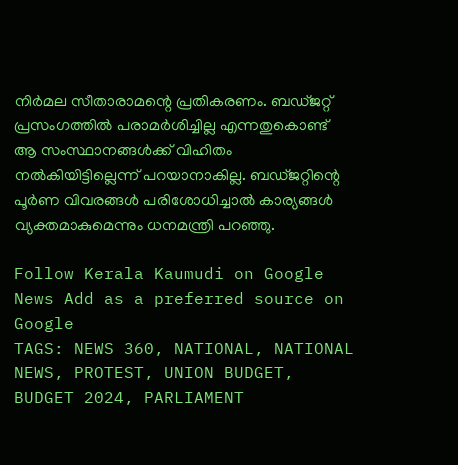നിർമല സീതാരാമന്റെ പ്രതികരണം. ബഡ്‌ജറ്റ് പ്രസംഗത്തിൽ പരാമർശിച്ചില്ല എന്നതുകൊണ്ട് ആ സംസ്ഥാനങ്ങൾക്ക് വിഹിതം നൽകിയിട്ടില്ലെന്ന് പറയാനാകില്ല. ബഡ്‌ജറ്റിന്റെ പൂർണ വിവരങ്ങൾ പരിശോധിച്ചാൽ കാര്യങ്ങൾ വ്യക്തമാകുമെന്നും ധനമന്ത്രി പറഞ്ഞു.

Follow Kerala Kaumudi on Google News Add as a preferred source on Google
TAGS: NEWS 360, NATIONAL, NATIONAL NEWS, PROTEST, UNION BUDGET, BUDGET 2024, PARLIAMENT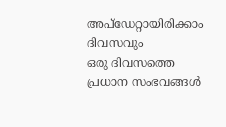അപ്ഡേറ്റായിരിക്കാം ദിവസവും
ഒരു ദിവസത്തെ പ്രധാന സംഭവങ്ങൾ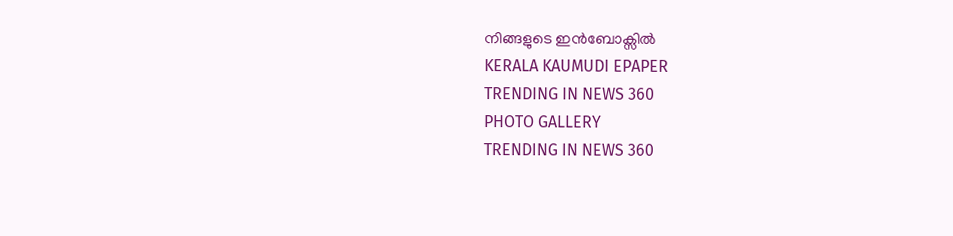നിങ്ങളുടെ ഇൻബോക്സിൽ
KERALA KAUMUDI EPAPER
TRENDING IN NEWS 360
PHOTO GALLERY
TRENDING IN NEWS 360